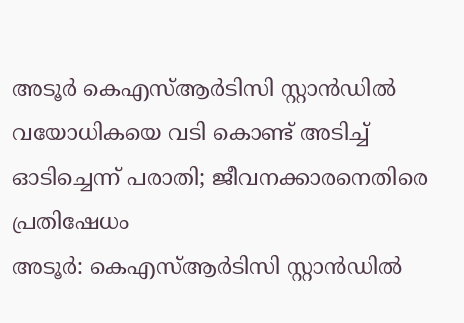അടൂർ കെഎസ്ആർടിസി സ്റ്റാൻഡിൽ വയോധികയെ വടി കൊണ്ട് അടിച്ച് ഓടിച്ചെന്ന് പരാതി; ജീവനക്കാരനെതിരെ പ്രതിഷേധം
അടൂർ: കെഎസ്ആർടിസി സ്റ്റാൻഡിൽ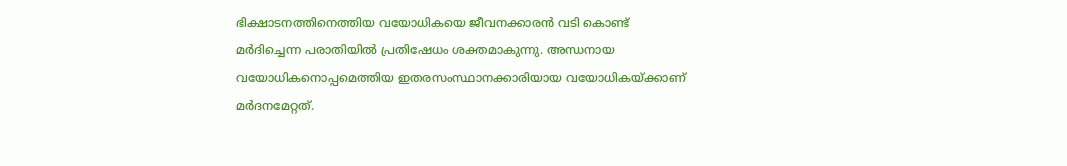ഭിക്ഷാടനത്തിനെത്തിയ വയോധികയെ ജീവനക്കാരൻ വടി കൊണ്ട് മർദിച്ചെന്ന പരാതിയിൽ പ്രതിഷേധം ശക്തമാകുന്നു. അന്ധനായ വയോധികനൊപ്പമെത്തിയ ഇതരസംസ്ഥാനക്കാരിയായ വയോധികയ്ക്കാണ് മർദനമേറ്റത്.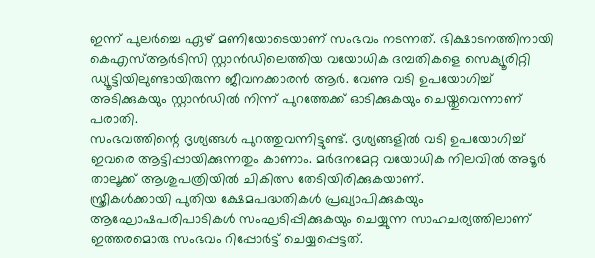ഇന്ന് പുലർച്ചെ ഏഴ് മണിയോടെയാണ് സംഭവം നടന്നത്. ഭിക്ഷാടനത്തിനായി കെഎസ്ആർടിസി സ്റ്റാൻഡിലെത്തിയ വയോധിക ദമ്പതികളെ സെക്യൂരിറ്റി ഡ്യൂട്ടിയിലുണ്ടായിരുന്ന ജീവനക്കാരൻ ആർ. വേണു വടി ഉപയോഗിച്ച് അടിക്കുകയും സ്റ്റാൻഡിൽ നിന്ന് പുറത്തേക്ക് ഓടിക്കുകയും ചെയ്തുവെന്നാണ് പരാതി.
സംഭവത്തിന്റെ ദൃശ്യങ്ങൾ പുറത്തുവന്നിട്ടുണ്ട്. ദൃശ്യങ്ങളിൽ വടി ഉപയോഗിച്ച് ഇവരെ ആട്ടിപ്പായിക്കുന്നതും കാണാം. മർദനമേറ്റ വയോധിക നിലവിൽ അടൂർ താലൂക്ക് ആശുപത്രിയിൽ ചികിത്സ തേടിയിരിക്കുകയാണ്.
സ്ത്രീകൾക്കായി പുതിയ ക്ഷേമപദ്ധതികൾ പ്രഖ്യാപിക്കുകയും ആഘോഷപരിപാടികൾ സംഘടിപ്പിക്കുകയും ചെയ്യുന്ന സാഹചര്യത്തിലാണ് ഇത്തരമൊരു സംഭവം റിപ്പോർട്ട് ചെയ്യപ്പെട്ടത്.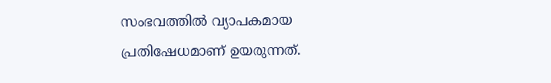സംഭവത്തിൽ വ്യാപകമായ പ്രതിഷേധമാണ് ഉയരുന്നത്.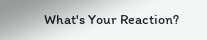What's Your Reaction?